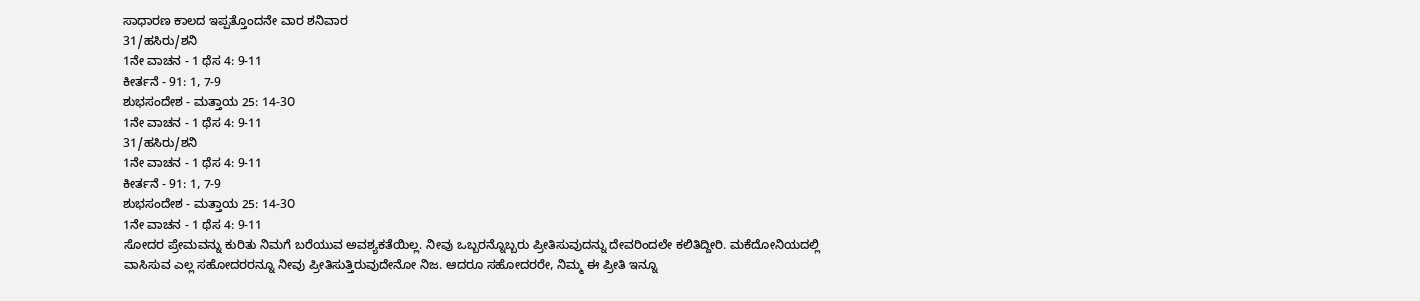ಸಾಧಾರಣ ಕಾಲದ ಇಪ್ಪತ್ತೊಂದನೇ ವಾರ ಶನಿವಾರ
31/ಹಸಿರು/ಶನಿ
1ನೇ ವಾಚನ - 1 ಥೆಸ 4: 9-11
ಕೀರ್ತನೆ - 91: 1, 7-9
ಶುಭಸಂದೇಶ - ಮತ್ತಾಯ 25: 14-3೦
1ನೇ ವಾಚನ - 1 ಥೆಸ 4: 9-11
31/ಹಸಿರು/ಶನಿ
1ನೇ ವಾಚನ - 1 ಥೆಸ 4: 9-11
ಕೀರ್ತನೆ - 91: 1, 7-9
ಶುಭಸಂದೇಶ - ಮತ್ತಾಯ 25: 14-3೦
1ನೇ ವಾಚನ - 1 ಥೆಸ 4: 9-11
ಸೋದರ ಪ್ರೇಮವನ್ನು ಕುರಿತು ನಿಮಗೆ ಬರೆಯುವ ಅವಶ್ಯಕತೆಯಿಲ್ಲ. ನೀವು ಒಬ್ಬರನ್ನೊಬ್ಬರು ಪ್ರೀತಿಸುವುದನ್ನು ದೇವರಿಂದಲೇ ಕಲಿತಿದ್ದೀರಿ. ಮಕೆದೋನಿಯದಲ್ಲಿ ವಾಸಿಸುವ ಎಲ್ಲ ಸಹೋದರರನ್ನೂ ನೀವು ಪ್ರೀತಿಸುತ್ತಿರುವುದೇನೋ ನಿಜ. ಆದರೂ ಸಹೋದರರೇ, ನಿಮ್ಮ ಈ ಪ್ರೀತಿ ಇನ್ನೂ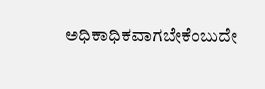ಅಧಿಕಾಧಿಕವಾಗಬೇಕೆಂಬುದೇ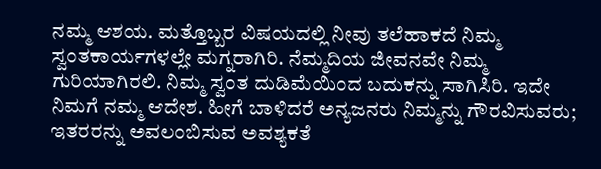ನಮ್ಮ ಆಶಯ. ಮತ್ತೊಬ್ಬರ ವಿಷಯದಲ್ಲಿ ನೀವು ತಲೆಹಾಕದೆ ನಿಮ್ಮ ಸ್ವಂತಕಾರ್ಯಗಳಲ್ಲೇ ಮಗ್ನರಾಗಿರಿ. ನೆಮ್ಮದಿಯ ಜೀವನವೇ ನಿಮ್ಮ ಗುರಿಯಾಗಿರಲಿ. ನಿಮ್ಮ ಸ್ವಂತ ದುಡಿಮೆಯಿಂದ ಬದುಕನ್ನು ಸಾಗಿಸಿರಿ. ಇದೇ ನಿಮಗೆ ನಮ್ಮ ಆದೇಶ. ಹೀಗೆ ಬಾಳಿದರೆ ಅನ್ಯಜನರು ನಿಮ್ಮನ್ನು ಗೌರವಿಸುವರು; ಇತರರನ್ನು ಅವಲಂಬಿಸುವ ಅವಶ್ಯಕತೆ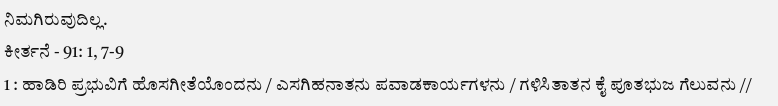ನಿಮಗಿರುವುದಿಲ್ಲ.
ಕೀರ್ತನೆ - 91: 1, 7-9
1 : ಹಾಡಿರಿ ಪ್ರಭುವಿಗೆ ಹೊಸಗೀತೆಯೊಂದನು / ಎಸಗಿಹನಾತನು ಪವಾಡಕಾರ್ಯಗಳನು / ಗಳಿಸಿತಾತನ ಕೈ ಪೂತಭುಜ ಗೆಲುವನು //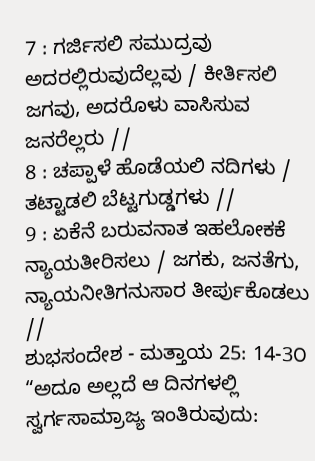7 : ಗರ್ಜಿಸಲಿ ಸಮುದ್ರವು ಅದರಲ್ಲಿರುವುದೆಲ್ಲವು / ಕೀರ್ತಿಸಲಿ ಜಗವು, ಅದರೊಳು ವಾಸಿಸುವ ಜನರೆಲ್ಲರು //
8 : ಚಪ್ಪಾಳೆ ಹೊಡೆಯಲಿ ನದಿಗಳು /
ತಟ್ಟಾಡಲಿ ಬೆಟ್ಟಗುಡ್ಡಗಳು //
9 : ಏಕೆನೆ ಬರುವನಾತ ಇಹಲೋಕಕೆ ನ್ಯಾಯತೀರಿಸಲು / ಜಗಕು, ಜನತೆಗು, ನ್ಯಾಯನೀತಿಗನುಸಾರ ತೀರ್ಪುಕೊಡಲು //
ಶುಭಸಂದೇಶ - ಮತ್ತಾಯ 25: 14-3೦
“ಅದೂ ಅಲ್ಲದೆ ಆ ದಿನಗಳಲ್ಲಿ ಸ್ವರ್ಗಸಾಮ್ರಾಜ್ಯ ಇಂತಿರುವುದು: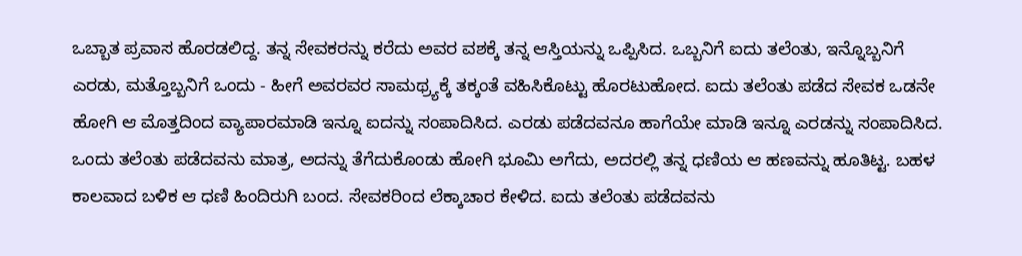ಒಬ್ಬಾತ ಪ್ರವಾಸ ಹೊರಡಲಿದ್ದ. ತನ್ನ ಸೇವಕರನ್ನು ಕರೆದು ಅವರ ವಶಕ್ಕೆ ತನ್ನ ಆಸ್ತಿಯನ್ನು ಒಪ್ಪಿಸಿದ. ಒಬ್ಬನಿಗೆ ಐದು ತಲೆಂತು, ಇನ್ನೊಬ್ಬನಿಗೆ ಎರಡು, ಮತ್ತೊಬ್ಬನಿಗೆ ಒಂದು - ಹೀಗೆ ಅವರವರ ಸಾಮಥ್ರ್ಯಕ್ಕೆ ತಕ್ಕಂತೆ ವಹಿಸಿಕೊಟ್ಟು ಹೊರಟುಹೋದ. ಐದು ತಲೆಂತು ಪಡೆದ ಸೇವಕ ಒಡನೇ ಹೋಗಿ ಆ ಮೊತ್ತದಿಂದ ವ್ಯಾಪಾರಮಾಡಿ ಇನ್ನೂ ಐದನ್ನು ಸಂಪಾದಿಸಿದ. ಎರಡು ಪಡೆದವನೂ ಹಾಗೆಯೇ ಮಾಡಿ ಇನ್ನೂ ಎರಡನ್ನು ಸಂಪಾದಿಸಿದ. ಒಂದು ತಲೆಂತು ಪಡೆದವನು ಮಾತ್ರ, ಅದನ್ನು ತೆಗೆದುಕೊಂಡು ಹೋಗಿ ಭೂಮಿ ಅಗೆದು, ಅದರಲ್ಲಿ ತನ್ನ ಧಣಿಯ ಆ ಹಣವನ್ನು ಹೂತಿಟ್ಟ. ಬಹಳ ಕಾಲವಾದ ಬಳಿಕ ಆ ಧಣಿ ಹಿಂದಿರುಗಿ ಬಂದ. ಸೇವಕರಿಂದ ಲೆಕ್ಕಾಚಾರ ಕೇಳಿದ. ಐದು ತಲೆಂತು ಪಡೆದವನು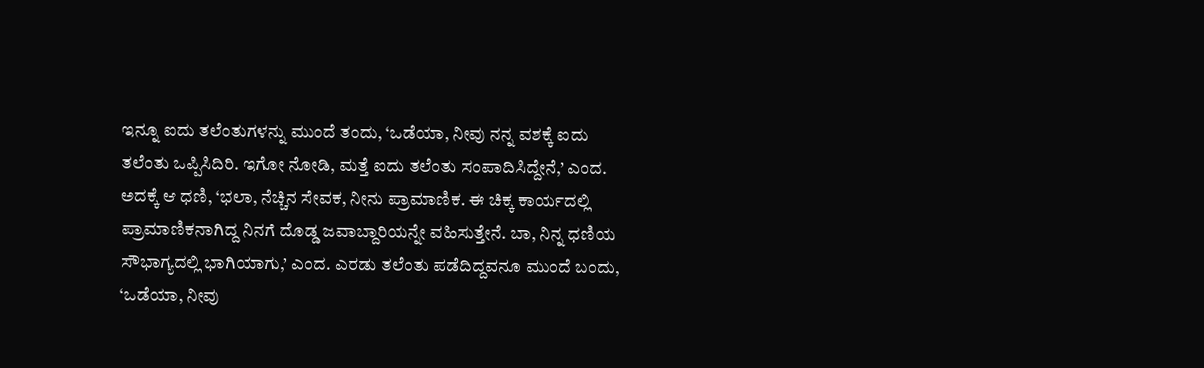ಇನ್ನೂ ಐದು ತಲೆಂತುಗಳನ್ನು ಮುಂದೆ ತಂದು, ‘ಒಡೆಯಾ, ನೀವು ನನ್ನ ವಶಕ್ಕೆ ಐದು ತಲೆಂತು ಒಪ್ಪಿಸಿದಿರಿ. ಇಗೋ ನೋಡಿ, ಮತ್ತೆ ಐದು ತಲೆಂತು ಸಂಪಾದಿಸಿದ್ದೇನೆ,’ ಎಂದ. ಅದಕ್ಕೆ ಆ ಧಣಿ, ‘ಭಲಾ, ನೆಚ್ಚಿನ ಸೇವಕ, ನೀನು ಪ್ರಾಮಾಣಿಕ. ಈ ಚಿಕ್ಕ ಕಾರ್ಯದಲ್ಲಿ ಪ್ರಾಮಾಣಿಕನಾಗಿದ್ದ ನಿನಗೆ ದೊಡ್ಡ ಜವಾಬ್ದಾರಿಯನ್ನೇ ವಹಿಸುತ್ತೇನೆ. ಬಾ, ನಿನ್ನ ಧಣಿಯ ಸೌಭಾಗ್ಯದಲ್ಲಿ ಭಾಗಿಯಾಗು,’ ಎಂದ. ಎರಡು ತಲೆಂತು ಪಡೆದಿದ್ದವನೂ ಮುಂದೆ ಬಂದು, ‘ಒಡೆಯಾ, ನೀವು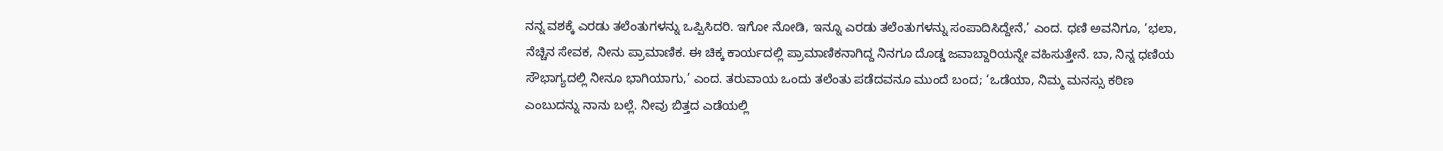ನನ್ನ ವಶಕ್ಕೆ ಎರಡು ತಲೆಂತುಗಳನ್ನು ಒಪ್ಪಿಸಿದರಿ. ಇಗೋ ನೋಡಿ, ಇನ್ನೂ ಎರಡು ತಲೆಂತುಗಳನ್ನು ಸಂಪಾದಿಸಿದ್ದೇನೆ,’ ಎಂದ. ಧಣಿ ಅವನಿಗೂ, ‘ಭಲಾ, ನೆಚ್ಚಿನ ಸೇವಕ, ನೀನು ಪ್ರಾಮಾಣಿಕ. ಈ ಚಿಕ್ಕ ಕಾರ್ಯದಲ್ಲಿ ಪ್ರಾಮಾಣಿಕನಾಗಿದ್ದ ನಿನಗೂ ದೊಡ್ಡ ಜವಾಬ್ದಾರಿಯನ್ನೇ ವಹಿಸುತ್ತೇನೆ. ಬಾ, ನಿನ್ನ ಧಣಿಯ ಸೌಭಾಗ್ಯದಲ್ಲಿ ನೀನೂ ಭಾಗಿಯಾಗು,’ ಎಂದ. ತರುವಾಯ ಒಂದು ತಲೆಂತು ಪಡೆದವನೂ ಮುಂದೆ ಬಂದ; ‘ಒಡೆಯಾ, ನಿಮ್ಮ ಮನಸ್ಸು ಕಠಿಣ ಎಂಬುದನ್ನು ನಾನು ಬಲ್ಲೆ. ನೀವು ಬಿತ್ತದ ಎಡೆಯಲ್ಲಿ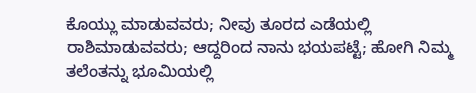ಕೊಯ್ಲು ಮಾಡುವವರು; ನೀವು ತೂರದ ಎಡೆಯಲ್ಲಿ ರಾಶಿಮಾಡುವವರು; ಆದ್ದರಿಂದ ನಾನು ಭಯಪಟ್ಟೆ; ಹೋಗಿ ನಿಮ್ಮ ತಲೆಂತನ್ನು ಭೂಮಿಯಲ್ಲಿ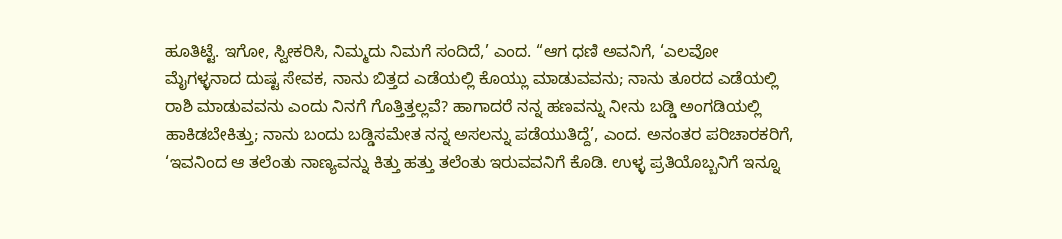ಹೂತಿಟ್ಟೆ. ಇಗೋ, ಸ್ವೀಕರಿಸಿ, ನಿಮ್ಮದು ನಿಮಗೆ ಸಂದಿದೆ,’ ಎಂದ. “ಆಗ ಧಣಿ ಅವನಿಗೆ, ‘ಎಲವೋ ಮೈಗಳ್ಳನಾದ ದುಷ್ಟ ಸೇವಕ, ನಾನು ಬಿತ್ತದ ಎಡೆಯಲ್ಲಿ ಕೊಯ್ಲು ಮಾಡುವವನು; ನಾನು ತೂರದ ಎಡೆಯಲ್ಲಿ ರಾಶಿ ಮಾಡುವವನು ಎಂದು ನಿನಗೆ ಗೊತ್ತಿತ್ತಲ್ಲವೆ? ಹಾಗಾದರೆ ನನ್ನ ಹಣವನ್ನು ನೀನು ಬಡ್ಡಿ ಅಂಗಡಿಯಲ್ಲಿ ಹಾಕಿಡಬೇಕಿತ್ತು; ನಾನು ಬಂದು ಬಡ್ಡಿಸಮೇತ ನನ್ನ ಅಸಲನ್ನು ಪಡೆಯುತಿದ್ದೆ’, ಎಂದ. ಅನಂತರ ಪರಿಚಾರಕರಿಗೆ, ‘ಇವನಿಂದ ಆ ತಲೆಂತು ನಾಣ್ಯವನ್ನು ಕಿತ್ತು ಹತ್ತು ತಲೆಂತು ಇರುವವನಿಗೆ ಕೊಡಿ. ಉಳ್ಳ ಪ್ರತಿಯೊಬ್ಬನಿಗೆ ಇನ್ನೂ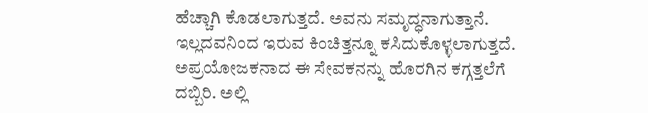ಹೆಚ್ಚಾಗಿ ಕೊಡಲಾಗುತ್ತದೆ. ಅವನು ಸಮೃದ್ಧನಾಗುತ್ತಾನೆ. ಇಲ್ಲದವನಿಂದ ಇರುವ ಕಿಂಚಿತ್ತನ್ನೂ ಕಸಿದುಕೊಳ್ಳಲಾಗುತ್ತದೆ. ಅಪ್ರಯೋಜಕನಾದ ಈ ಸೇವಕನನ್ನು ಹೊರಗಿನ ಕಗ್ಗತ್ತಲೆಗೆ ದಬ್ಬಿರಿ. ಅಲ್ಲಿ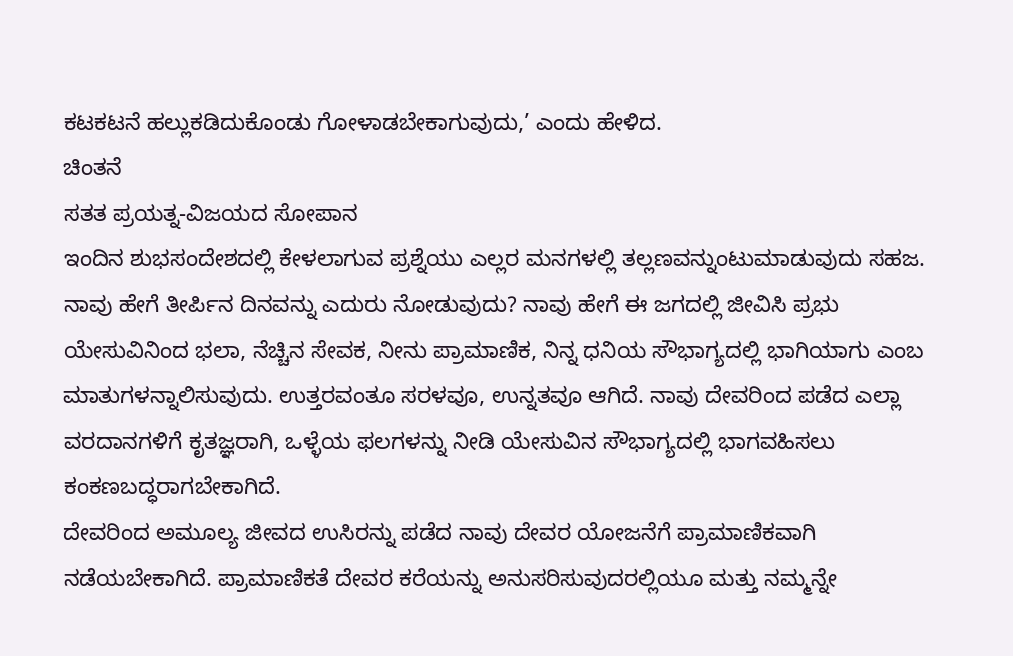ಕಟಕಟನೆ ಹಲ್ಲುಕಡಿದುಕೊಂಡು ಗೋಳಾಡಬೇಕಾಗುವುದು,’ ಎಂದು ಹೇಳಿದ.
ಚಿಂತನೆ
ಸತತ ಪ್ರಯತ್ನ-ವಿಜಯದ ಸೋಪಾನ
ಇಂದಿನ ಶುಭಸಂದೇಶದಲ್ಲಿ ಕೇಳಲಾಗುವ ಪ್ರಶ್ನೆಯು ಎಲ್ಲರ ಮನಗಳಲ್ಲಿ ತಲ್ಲಣವನ್ನುಂಟುಮಾಡುವುದು ಸಹಜ. ನಾವು ಹೇಗೆ ತೀರ್ಪಿನ ದಿನವನ್ನು ಎದುರು ನೋಡುವುದು? ನಾವು ಹೇಗೆ ಈ ಜಗದಲ್ಲಿ ಜೀವಿಸಿ ಪ್ರಭು ಯೇಸುವಿನಿಂದ ಭಲಾ, ನೆಚ್ಚಿನ ಸೇವಕ, ನೀನು ಪ್ರಾಮಾಣಿಕ, ನಿನ್ನ ಧನಿಯ ಸೌಭಾಗ್ಯದಲ್ಲಿ ಭಾಗಿಯಾಗು ಎಂಬ ಮಾತುಗಳನ್ನಾಲಿಸುವುದು. ಉತ್ತರವಂತೂ ಸರಳವೂ, ಉನ್ನತವೂ ಆಗಿದೆ. ನಾವು ದೇವರಿಂದ ಪಡೆದ ಎಲ್ಲಾ ವರದಾನಗಳಿಗೆ ಕೃತಜ್ಞರಾಗಿ, ಒಳ್ಳೆಯ ಫಲಗಳನ್ನು ನೀಡಿ ಯೇಸುವಿನ ಸೌಭಾಗ್ಯದಲ್ಲಿ ಭಾಗವಹಿಸಲು ಕಂಕಣಬದ್ಧರಾಗಬೇಕಾಗಿದೆ.
ದೇವರಿಂದ ಅಮೂಲ್ಯ ಜೀವದ ಉಸಿರನ್ನು ಪಡೆದ ನಾವು ದೇವರ ಯೋಜನೆಗೆ ಪ್ರಾಮಾಣಿಕವಾಗಿ ನಡೆಯಬೇಕಾಗಿದೆ. ಪ್ರಾಮಾಣಿಕತೆ ದೇವರ ಕರೆಯನ್ನು ಅನುಸರಿಸುವುದರಲ್ಲಿಯೂ ಮತ್ತು ನಮ್ಮನ್ನೇ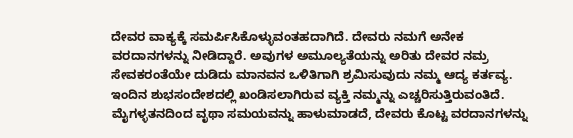ದೇವರ ವಾಕ್ಯಕ್ಕೆ ಸಮರ್ಪಿಸಿಕೊಳ್ಳುವಂತಹದಾಗಿದೆ. ದೇವರು ನಮಗೆ ಅನೇಕ ವರದಾನಗಳನ್ನು ನೀಡಿದ್ದಾರೆ. ಅವುಗಳ ಅಮೂಲ್ಯತೆಯನ್ನು ಅರಿತು ದೇವರ ನಮ್ರ ಸೇವಕರಂತೆಯೇ ದುಡಿದು ಮಾನವನ ಒಳಿತಿಗಾಗಿ ಶ್ರಮಿಸುವುದು ನಮ್ಮ ಆದ್ಯ ಕರ್ತವ್ಯ.
ಇಂದಿನ ಶುಭಸಂದೇಶದಲ್ಲಿ ಖಂಡಿಸಲಾಗಿರುವ ವ್ಯಕ್ತಿ ನಮ್ಮನ್ನು ಎಚ್ಚರಿಸುತ್ತಿರುವಂತಿದೆ. ಮೈಗಳ್ಳತನದಿಂದ ವೃಥಾ ಸಮಯವನ್ನು ಹಾಳುಮಾಡದೆ, ದೇವರು ಕೊಟ್ಟ ವರದಾನಗಳನ್ನು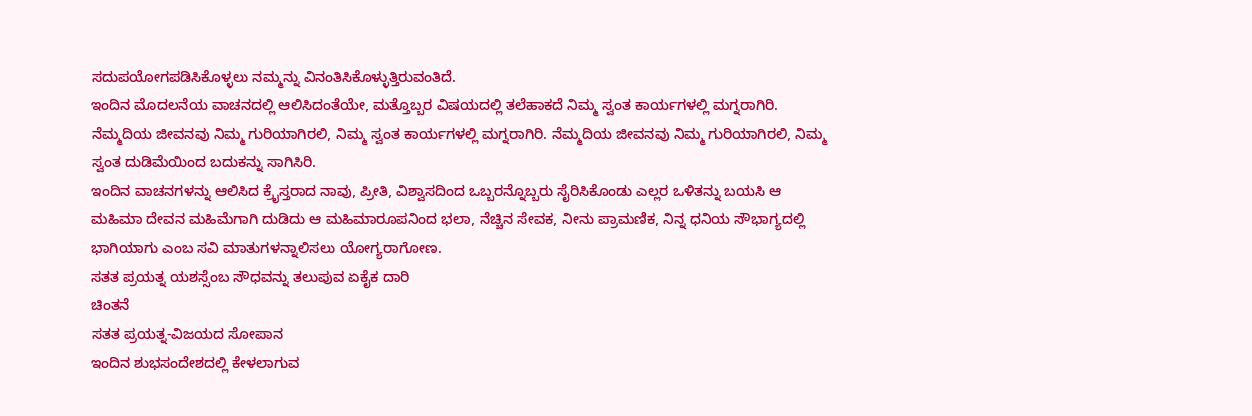ಸದುಪಯೋಗಪಡಿಸಿಕೊಳ್ಳಲು ನಮ್ಮನ್ನು ವಿನಂತಿಸಿಕೊಳ್ಳುತ್ತಿರುವಂತಿದೆ.
ಇಂದಿನ ಮೊದಲನೆಯ ವಾಚನದಲ್ಲಿ ಆಲಿಸಿದಂತೆಯೇ, ಮತ್ತೊಬ್ಬರ ವಿಷಯದಲ್ಲಿ ತಲೆಹಾಕದೆ ನಿಮ್ಮ ಸ್ವಂತ ಕಾರ್ಯಗಳಲ್ಲಿ ಮಗ್ನರಾಗಿರಿ. ನೆಮ್ಮದಿಯ ಜೀವನವು ನಿಮ್ಮ ಗುರಿಯಾಗಿರಲಿ, ನಿಮ್ಮ ಸ್ವಂತ ಕಾರ್ಯಗಳಲ್ಲಿ ಮಗ್ನರಾಗಿರಿ. ನೆಮ್ಮದಿಯ ಜೀವನವು ನಿಮ್ಮ ಗುರಿಯಾಗಿರಲಿ, ನಿಮ್ಮ ಸ್ವಂತ ದುಡಿಮೆಯಿಂದ ಬದುಕನ್ನು ಸಾಗಿಸಿರಿ.
ಇಂದಿನ ವಾಚನಗಳನ್ನು ಆಲಿಸಿದ ಕ್ರೈಸ್ತರಾದ ನಾವು, ಪ್ರೀತಿ, ವಿಶ್ವಾಸದಿಂದ ಒಬ್ಬರನ್ನೊಬ್ಬರು ಸೈರಿಸಿಕೊಂಡು ಎಲ್ಲರ ಒಳಿತನ್ನು ಬಯಸಿ ಆ ಮಹಿಮಾ ದೇವನ ಮಹಿಮೆಗಾಗಿ ದುಡಿದು ಆ ಮಹಿಮಾರೂಪನಿಂದ ಭಲಾ, ನೆಚ್ಚಿನ ಸೇವಕ, ನೀನು ಪ್ರಾಮಣಿಕ, ನಿನ್ನ ಧನಿಯ ಸೌಭಾಗ್ಯದಲ್ಲಿ ಭಾಗಿಯಾಗು ಎಂಬ ಸವಿ ಮಾತುಗಳನ್ನಾಲಿಸಲು ಯೋಗ್ಯರಾಗೋಣ.
ಸತತ ಪ್ರಯತ್ನ ಯಶಸ್ಸೆಂಬ ಸೌಧವನ್ನು ತಲುಪುವ ಏಕೈಕ ದಾರಿ
ಚಿಂತನೆ
ಸತತ ಪ್ರಯತ್ನ-ವಿಜಯದ ಸೋಪಾನ
ಇಂದಿನ ಶುಭಸಂದೇಶದಲ್ಲಿ ಕೇಳಲಾಗುವ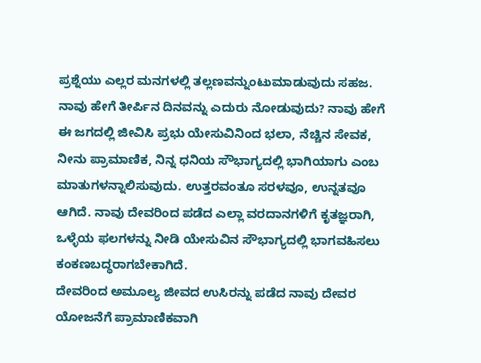ಪ್ರಶ್ನೆಯು ಎಲ್ಲರ ಮನಗಳಲ್ಲಿ ತಲ್ಲಣವನ್ನುಂಟುಮಾಡುವುದು ಸಹಜ. ನಾವು ಹೇಗೆ ತೀರ್ಪಿನ ದಿನವನ್ನು ಎದುರು ನೋಡುವುದು? ನಾವು ಹೇಗೆ ಈ ಜಗದಲ್ಲಿ ಜೀವಿಸಿ ಪ್ರಭು ಯೇಸುವಿನಿಂದ ಭಲಾ, ನೆಚ್ಚಿನ ಸೇವಕ, ನೀನು ಪ್ರಾಮಾಣಿಕ, ನಿನ್ನ ಧನಿಯ ಸೌಭಾಗ್ಯದಲ್ಲಿ ಭಾಗಿಯಾಗು ಎಂಬ ಮಾತುಗಳನ್ನಾಲಿಸುವುದು. ಉತ್ತರವಂತೂ ಸರಳವೂ, ಉನ್ನತವೂ ಆಗಿದೆ. ನಾವು ದೇವರಿಂದ ಪಡೆದ ಎಲ್ಲಾ ವರದಾನಗಳಿಗೆ ಕೃತಜ್ಞರಾಗಿ, ಒಳ್ಳೆಯ ಫಲಗಳನ್ನು ನೀಡಿ ಯೇಸುವಿನ ಸೌಭಾಗ್ಯದಲ್ಲಿ ಭಾಗವಹಿಸಲು ಕಂಕಣಬದ್ಧರಾಗಬೇಕಾಗಿದೆ.
ದೇವರಿಂದ ಅಮೂಲ್ಯ ಜೀವದ ಉಸಿರನ್ನು ಪಡೆದ ನಾವು ದೇವರ ಯೋಜನೆಗೆ ಪ್ರಾಮಾಣಿಕವಾಗಿ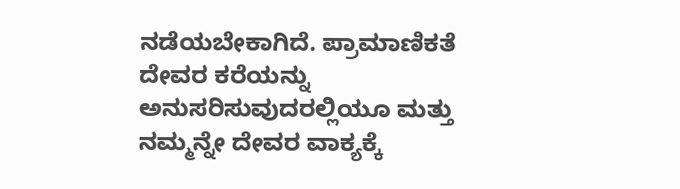ನಡೆಯಬೇಕಾಗಿದೆ. ಪ್ರಾಮಾಣಿಕತೆ ದೇವರ ಕರೆಯನ್ನು ಅನುಸರಿಸುವುದರಲ್ಲಿಯೂ ಮತ್ತು ನಮ್ಮನ್ನೇ ದೇವರ ವಾಕ್ಯಕ್ಕೆ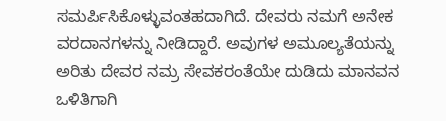ಸಮರ್ಪಿಸಿಕೊಳ್ಳುವಂತಹದಾಗಿದೆ. ದೇವರು ನಮಗೆ ಅನೇಕ ವರದಾನಗಳನ್ನು ನೀಡಿದ್ದಾರೆ. ಅವುಗಳ ಅಮೂಲ್ಯತೆಯನ್ನು ಅರಿತು ದೇವರ ನಮ್ರ ಸೇವಕರಂತೆಯೇ ದುಡಿದು ಮಾನವನ ಒಳಿತಿಗಾಗಿ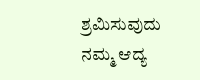ಶ್ರಮಿಸುವುದು ನಮ್ಮ ಆದ್ಯ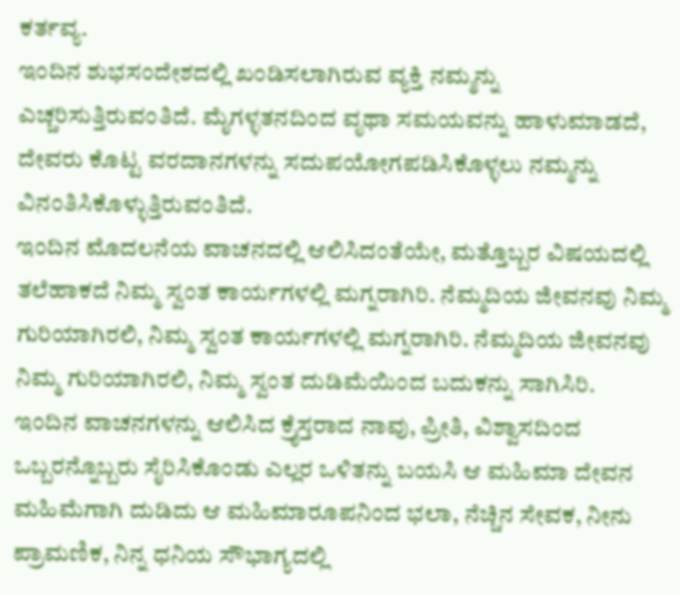ಕರ್ತವ್ಯ.
ಇಂದಿನ ಶುಭಸಂದೇಶದಲ್ಲಿ ಖಂಡಿಸಲಾಗಿರುವ ವ್ಯಕ್ತಿ ನಮ್ಮನ್ನು ಎಚ್ಚರಿಸುತ್ತಿರುವಂತಿದೆ. ಮೈಗಳ್ಳತನದಿಂದ ವೃಥಾ ಸಮಯವನ್ನು ಹಾಳುಮಾಡದೆ, ದೇವರು ಕೊಟ್ಟ ವರದಾನಗಳನ್ನು ಸದುಪಯೋಗಪಡಿಸಿಕೊಳ್ಳಲು ನಮ್ಮನ್ನು ವಿನಂತಿಸಿಕೊಳ್ಳುತ್ತಿರುವಂತಿದೆ.
ಇಂದಿನ ಮೊದಲನೆಯ ವಾಚನದಲ್ಲಿ ಆಲಿಸಿದಂತೆಯೇ, ಮತ್ತೊಬ್ಬರ ವಿಷಯದಲ್ಲಿ ತಲೆಹಾಕದೆ ನಿಮ್ಮ ಸ್ವಂತ ಕಾರ್ಯಗಳಲ್ಲಿ ಮಗ್ನರಾಗಿರಿ. ನೆಮ್ಮದಿಯ ಜೀವನವು ನಿಮ್ಮ ಗುರಿಯಾಗಿರಲಿ, ನಿಮ್ಮ ಸ್ವಂತ ಕಾರ್ಯಗಳಲ್ಲಿ ಮಗ್ನರಾಗಿರಿ. ನೆಮ್ಮದಿಯ ಜೀವನವು ನಿಮ್ಮ ಗುರಿಯಾಗಿರಲಿ, ನಿಮ್ಮ ಸ್ವಂತ ದುಡಿಮೆಯಿಂದ ಬದುಕನ್ನು ಸಾಗಿಸಿರಿ.
ಇಂದಿನ ವಾಚನಗಳನ್ನು ಆಲಿಸಿದ ಕ್ರೈಸ್ತರಾದ ನಾವು, ಪ್ರೀತಿ, ವಿಶ್ವಾಸದಿಂದ ಒಬ್ಬರನ್ನೊಬ್ಬರು ಸೈರಿಸಿಕೊಂಡು ಎಲ್ಲರ ಒಳಿತನ್ನು ಬಯಸಿ ಆ ಮಹಿಮಾ ದೇವನ ಮಹಿಮೆಗಾಗಿ ದುಡಿದು ಆ ಮಹಿಮಾರೂಪನಿಂದ ಭಲಾ, ನೆಚ್ಚಿನ ಸೇವಕ, ನೀನು ಪ್ರಾಮಣಿಕ, ನಿನ್ನ ಧನಿಯ ಸೌಭಾಗ್ಯದಲ್ಲಿ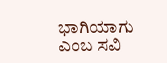ಭಾಗಿಯಾಗು ಎಂಬ ಸವಿ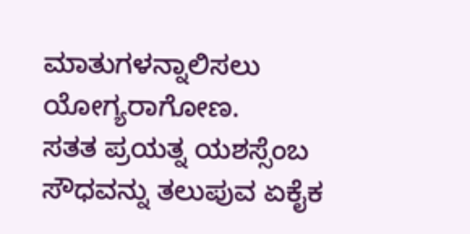ಮಾತುಗಳನ್ನಾಲಿಸಲು ಯೋಗ್ಯರಾಗೋಣ.
ಸತತ ಪ್ರಯತ್ನ ಯಶಸ್ಸೆಂಬ ಸೌಧವನ್ನು ತಲುಪುವ ಏಕೈಕ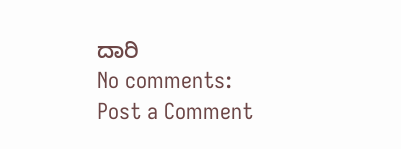ದಾರಿ
No comments:
Post a Comment